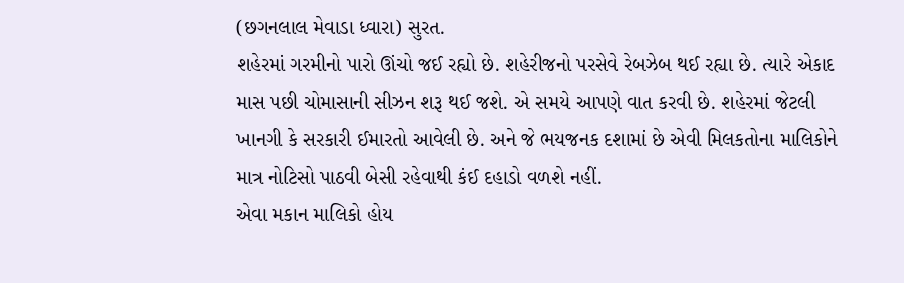(છગનલાલ મેવાડા ધ્વારા) સુરત.
શહેરમાં ગરમીનો પારો ઊંચો જઈ રહ્યો છે. શહેરીજનો પરસેવે રેબઝેબ થઈ રહ્યા છે. ત્યારે એકાદ માસ પછી ચોમાસાની સીઝન શરૂ થઈ જશે. એ સમયે આપણે વાત કરવી છે. શહેરમાં જેટલી ખાનગી કે સરકારી ઈમારતો આવેલી છે. અને જે ભયજનક દશામાં છે એવી મિલકતોના માલિકોને માત્ર નોટિસો પાઠવી બેસી રહેવાથી કંઈ દહાડો વળશે નહીં.
એવા મકાન માલિકો હોય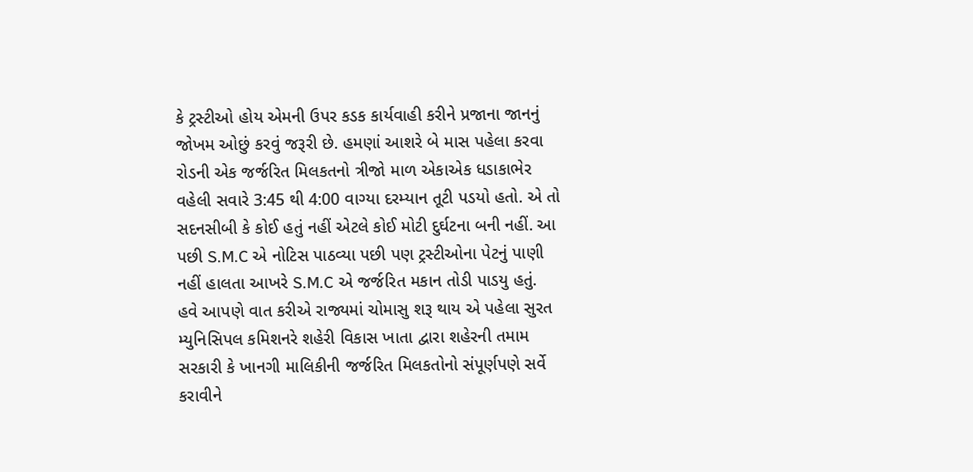કે ટ્રસ્ટીઓ હોય એમની ઉપર કડક કાર્યવાહી કરીને પ્રજાના જાનનું જોખમ ઓછું કરવું જરૂરી છે. હમણાં આશરે બે માસ પહેલા કરવા રોડની એક જર્જરિત મિલકતનો ત્રીજો માળ એકાએક ધડાકાભેર વહેલી સવારે 3:45 થી 4:00 વાગ્યા દરમ્યાન તૂટી પડયો હતો. એ તો સદનસીબી કે કોઈ હતું નહીં એટલે કોઈ મોટી દુર્ઘટના બની નહીં. આ પછી S.M.C એ નોટિસ પાઠવ્યા પછી પણ ટ્રસ્ટીઓના પેટનું પાણી નહીં હાલતા આખરે S.M.C એ જર્જરિત મકાન તોડી પાડયુ હતું.
હવે આપણે વાત કરીએ રાજ્યમાં ચોમાસુ શરૂ થાય એ પહેલા સુરત મ્યુનિસિપલ કમિશનરે શહેરી વિકાસ ખાતા દ્વારા શહેરની તમામ સરકારી કે ખાનગી માલિકીની જર્જરિત મિલકતોનો સંપૂર્ણપણે સર્વે કરાવીને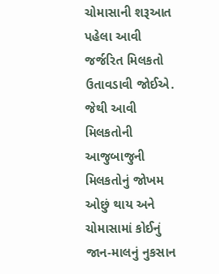ચોમાસાની શરૂઆત પહેલા આવી જર્જરિત મિલકતો ઉતાવડાવી જોઈએ. જેથી આવી મિલકતોની આજુબાજુની મિલકતોનું જોખમ ઓછું થાય અને ચોમાસામાં કોઈનું જાન-માલનું નુકસાન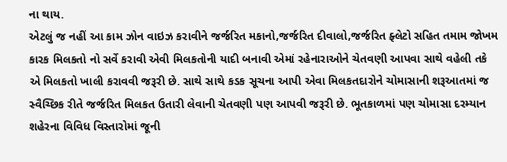ના થાય.
એટલું જ નહીં આ કામ ઝોન વાઇઝ કરાવીને જર્જરિત મકાનો,જર્જરિત દીવાલો,જર્જરિત ફ્લેટો સહિત તમામ જોખમ કારક મિલકતો નો સર્વે કરાવી એવી મિલકતોની યાદી બનાવી એમાં રહેનારાઓને ચેતવણી આપવા સાથે વહેલી તકે એ મિલકતો ખાલી કરાવવી જરૂરી છે. સાથે સાથે કડક સૂચના આપી એવા મિલકતદારોને ચોમાસાની શરૂઆતમાં જ સ્વૈચ્છિક રીતે જર્જરિત મિલકત ઉતારી લેવાની ચેતવણી પણ આપવી જરૂરી છે. ભૂતકાળમાં પણ ચોમાસા દરમ્યાન શહેરના વિવિધ વિસ્તારોમાં જૂની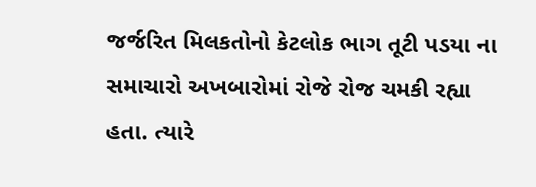જર્જરિત મિલકતોનો કેટલોક ભાગ તૂટી પડયા ના સમાચારો અખબારોમાં રોજે રોજ ચમકી રહ્યા હતા. ત્યારે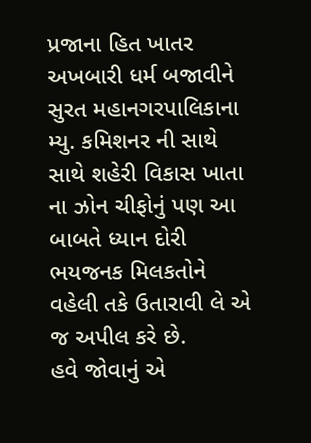પ્રજાના હિત ખાતર અખબારી ધર્મ બજાવીને સુરત મહાનગરપાલિકાના મ્યુ. કમિશનર ની સાથે સાથે શહેરી વિકાસ ખાતા ના ઝોન ચીફોનું પણ આ બાબતે ધ્યાન દોરી ભયજનક મિલકતોને વહેલી તકે ઉતારાવી લે એ જ અપીલ કરે છે.
હવે જોવાનું એ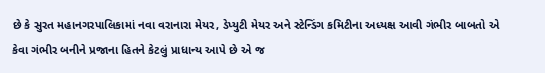છે કે સુરત મહાનગરપાલિકામાં નવા વરાનારા મેયર, ડેપ્યુટી મેયર અને સ્ટેન્ડિંગ કમિટીના અધ્યક્ષ આવી ગંભીર બાબતો એ કેવા ગંભીર બનીને પ્રજાના હિતને કેટલું પ્રાધાન્ય આપે છે એ જ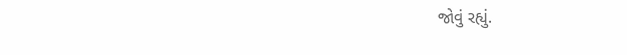જોવું રહ્યું.